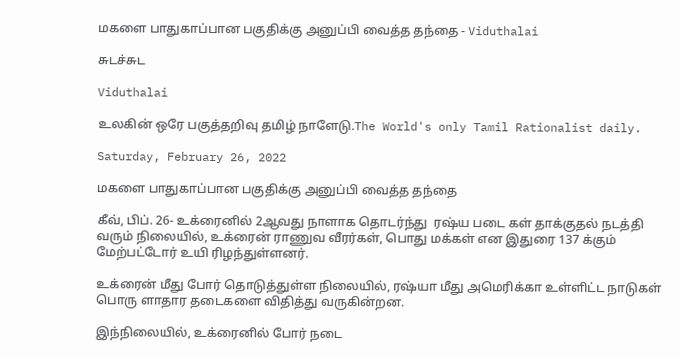மகளை பாதுகாப்பான பகுதிக்கு அனுப்பி வைத்த தந்தை - Viduthalai

சுடச்சுட

Viduthalai

உலகின் ஒரே பகுத்தறிவு தமிழ் நாளேடு.The World's only Tamil Rationalist daily.

Saturday, February 26, 2022

மகளை பாதுகாப்பான பகுதிக்கு அனுப்பி வைத்த தந்தை

கீவ், பிப். 26- உக்ரைனில் 2ஆவது நாளாக தொடர்ந்து  ரஷ்ய படை கள் தாக்குதல் நடத்தி வரும் நிலையில், உக்ரைன் ராணுவ வீரர்கள், பொது மக்கள் என இதுரை 137 க்கும் மேற்பட்டோர் உயி ரிழந்துள்ளனர்.

உக்ரைன் மீது போர் தொடுத்துள்ள நிலையில், ரஷ்யா மீது அமெரிக்கா உள்ளிட்ட நாடுகள் பொரு ளாதார தடைகளை விதித்து வருகின்றன.

இந்நிலையில், உக்ரைனில் போர் நடை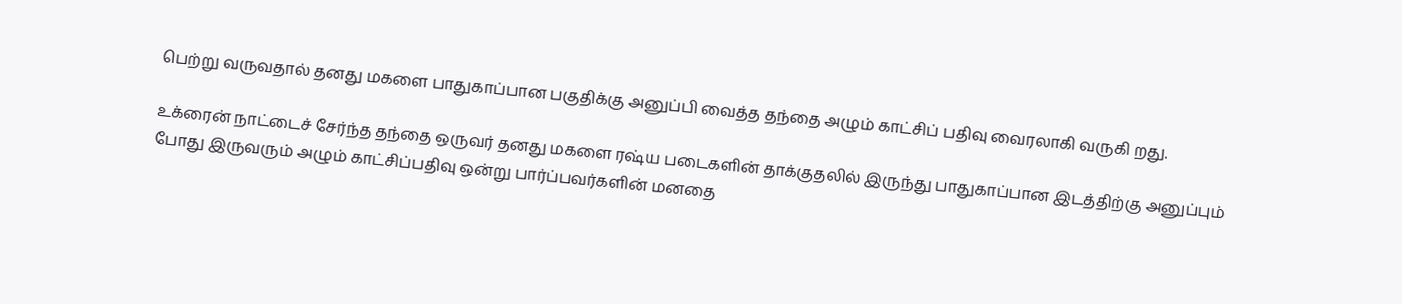பெற்று வருவதால் தனது மகளை பாதுகாப்பான பகுதிக்கு அனுப்பி வைத்த தந்தை அழும் காட்சிப் பதிவு வைரலாகி வருகி றது.

உக்ரைன் நாட்டைச் சேர்ந்த தந்தை ஒருவர் தனது மகளை ரஷ்ய படைகளின் தாக்குதலில் இருந்து பாதுகாப்பான இடத்திற்கு அனுப்பும் போது இருவரும் அழும் காட்சிப்பதிவு ஒன்று பார்ப்பவர்களின் மனதை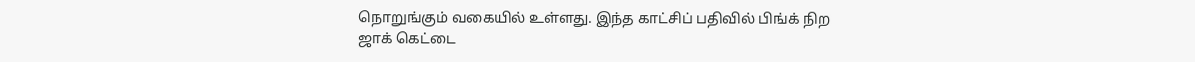நொறுங்கும் வகையில் உள்ளது. இந்த காட்சிப் பதிவில் பிங்க் நிற ஜாக் கெட்டை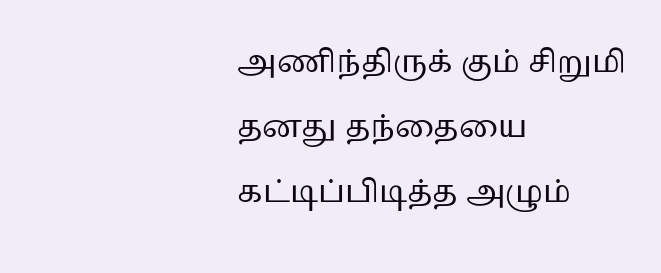அணிந்திருக் கும் சிறுமி தனது தந்தையை கட்டிப்பிடித்த அழும்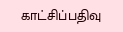காட்சிப்பதிவு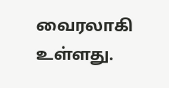வைரலாகி உள்ளது.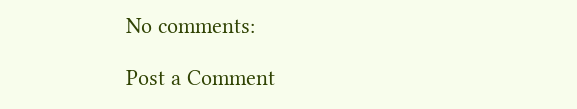No comments:

Post a Comment